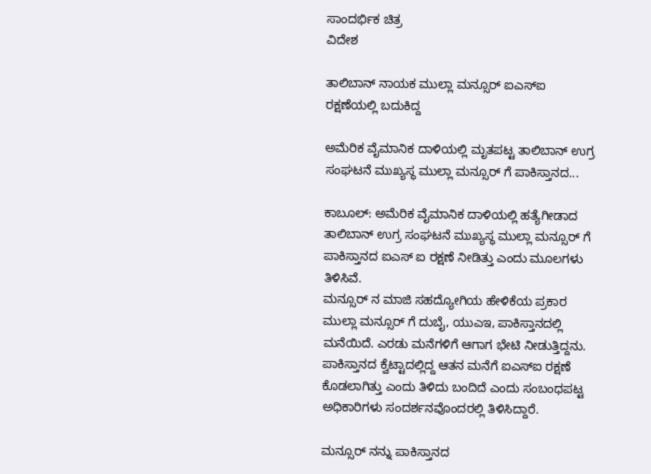ಸಾಂದರ್ಭಿಕ ಚಿತ್ರ
ವಿದೇಶ

ತಾಲಿಬಾನ್ ನಾಯಕ ಮುಲ್ಲಾ ಮನ್ಸೂರ್ ಐಎಸ್ಐ ರಕ್ಷಣೆಯಲ್ಲಿ ಬದುಕಿದ್ದ

ಅಮೆರಿಕ ವೈಮಾನಿಕ ದಾಳಿಯಲ್ಲಿ ಮೃತಪಟ್ಟ ತಾಲಿಬಾನ್ ಉಗ್ರ ಸಂಘಟನೆ ಮುಖ್ಯಸ್ಥ ಮುಲ್ಲಾ ಮನ್ಸೂರ್ ಗೆ ಪಾಕಿಸ್ತಾನದ...

ಕಾಬೂಲ್: ಅಮೆರಿಕ ವೈಮಾನಿಕ ದಾಳಿಯಲ್ಲಿ ಹತ್ಯೆಗೀಡಾದ ತಾಲಿಬಾನ್ ಉಗ್ರ ಸಂಘಟನೆ ಮುಖ್ಯಸ್ಥ ಮುಲ್ಲಾ ಮನ್ಸೂರ್ ಗೆ ಪಾಕಿಸ್ತಾನದ ಐಎಸ್ ಐ ರಕ್ಷಣೆ ನೀಡಿತ್ತು ಎಂದು ಮೂಲಗಳು ತಿಳಿಸಿವೆ.
ಮನ್ಸೂರ್ ನ ಮಾಜಿ ಸಹದ್ಯೋಗಿಯ ಹೇಳಿಕೆಯ ಪ್ರಕಾರ ಮುಲ್ಲಾ ಮನ್ಸೂರ್ ಗೆ ದುಬೈ, ಯುಎಇ, ಪಾಕಿಸ್ತಾನದಲ್ಲಿ ಮನೆಯಿದೆ. ಎರಡು ಮನೆಗಳಿಗೆ ಆಗಾಗ ಭೇಟಿ ನೀಡುತ್ತಿದ್ದನು. ಪಾಕಿಸ್ತಾನದ ಕ್ವೆಟ್ಟಾದಲ್ಲಿದ್ದ ಆತನ ಮನೆಗೆ ಐಎಸ್ಐ ರಕ್ಷಣೆ ಕೊಡಲಾಗಿತ್ತು ಎಂದು ತಿಳಿದು ಬಂದಿದೆ ಎಂದು ಸಂಬಂಧಪಟ್ಟ ಅಧಿಕಾರಿಗಳು ಸಂದರ್ಶನವೊಂದರಲ್ಲಿ ತಿಳಿಸಿದ್ದಾರೆ.

ಮನ್ಸೂರ್ ನನ್ನು ಪಾಕಿಸ್ತಾನದ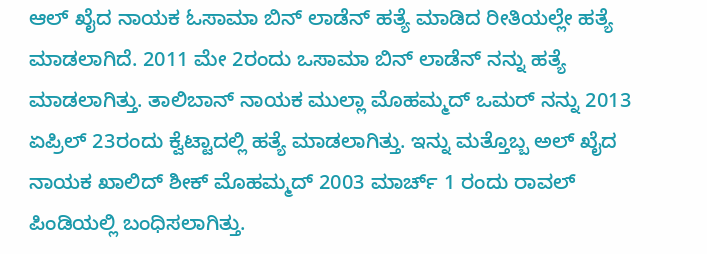ಆಲ್ ಖೈದ ನಾಯಕ ಓಸಾಮಾ ಬಿನ್ ಲಾಡೆನ್ ಹತ್ಯೆ ಮಾಡಿದ ರೀತಿಯಲ್ಲೇ ಹತ್ಯೆ ಮಾಡಲಾಗಿದೆ. 2011 ಮೇ 2ರಂದು ಒಸಾಮಾ ಬಿನ್ ಲಾಡೆನ್ ನನ್ನು ಹತ್ಯೆ ಮಾಡಲಾಗಿತ್ತು. ತಾಲಿಬಾನ್ ನಾಯಕ ಮುಲ್ಲಾ ಮೊಹಮ್ಮದ್ ಒಮರ್ ನನ್ನು 2013 ಏಪ್ರಿಲ್ 23ರಂದು ಕ್ವೆಟ್ಟಾದಲ್ಲಿ ಹತ್ಯೆ ಮಾಡಲಾಗಿತ್ತು. ಇನ್ನು ಮತ್ತೊಬ್ಬ ಅಲ್ ಖೈದ ನಾಯಕ ಖಾಲಿದ್ ಶೀಕ್ ಮೊಹಮ್ಮದ್ 2003 ಮಾರ್ಚ್ 1 ರಂದು ರಾವಲ್ ಪಿಂಡಿಯಲ್ಲಿ ಬಂಧಿಸಲಾಗಿತ್ತು.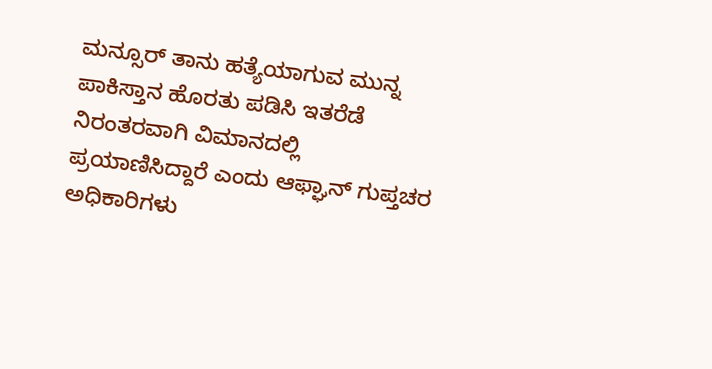ಮನ್ಸೂರ್ ತಾನು ಹತ್ಯೆಯಾಗುವ ಮುನ್ನ ಪಾಕಿಸ್ತಾನ ಹೊರತು ಪಡಿಸಿ ಇತರೆಡೆ ನಿರಂತರವಾಗಿ ವಿಮಾನದಲ್ಲಿ ಪ್ರಯಾಣಿಸಿದ್ದಾರೆ ಎಂದು ಆಫ್ಘಾನ್ ಗುಪ್ತಚರ ಅಧಿಕಾರಿಗಳು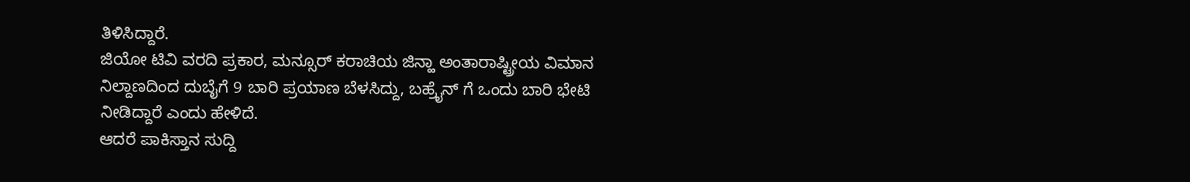ತಿಳಿಸಿದ್ದಾರೆ.
ಜಿಯೋ ಟಿವಿ ವರದಿ ಪ್ರಕಾರ, ಮನ್ಸೂರ್ ಕರಾಚಿಯ ಜಿನ್ಹಾ ಅಂತಾರಾಷ್ಟ್ರೀಯ ವಿಮಾನ ನಿಲ್ದಾಣದಿಂದ ದುಬೈಗೆ 9 ಬಾರಿ ಪ್ರಯಾಣ ಬೆಳಸಿದ್ದು, ಬಹ್ರೈನ್ ಗೆ ಒಂದು ಬಾರಿ ಭೇಟಿ ನೀಡಿದ್ದಾರೆ ಎಂದು ಹೇಳಿದೆ.
ಆದರೆ ಪಾಕಿಸ್ತಾನ ಸುದ್ದಿ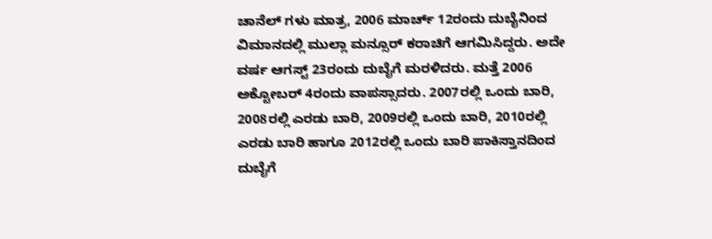ಚಾನೆಲ್ ಗಳು ಮಾತ್ರ, 2006 ಮಾರ್ಚ್ 12ರಂದು ದುಬೈನಿಂದ ವಿಮಾನದಲ್ಲಿ ಮುಲ್ಲಾ ಮನ್ಸೂರ್ ಕರಾಚಿಗೆ ಆಗಮಿಸಿದ್ದರು. ಅದೇ ವರ್ಷ ಆಗಸ್ಟ್ 23ರಂದು ದುಬೈಗೆ ಮರಳಿದರು. ಮತ್ತೆ 2006 ಅಕ್ಟೋಬರ್ 4ರಂದು ವಾಪಸ್ಸಾದರು. 2007ರಲ್ಲಿ ಒಂದು ಬಾರಿ, 2008ರಲ್ಲಿ ಎರಡು ಬಾರಿ, 2009ರಲ್ಲಿ ಒಂದು ಬಾರಿ, 2010ರಲ್ಲಿ ಎರಡು ಬಾರಿ ಹಾಗೂ 2012ರಲ್ಲಿ ಒಂದು ಬಾರಿ ಪಾಕಿಸ್ತಾನದಿಂದ ದುಬೈಗೆ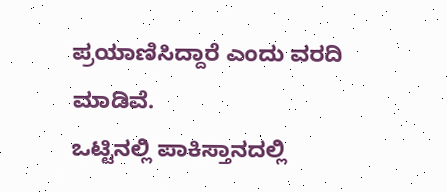ಪ್ರಯಾಣಿಸಿದ್ದಾರೆ ಎಂದು ವರದಿ ಮಾಡಿವೆ.
ಒಟ್ಟಿನಲ್ಲಿ ಪಾಕಿಸ್ತಾನದಲ್ಲಿ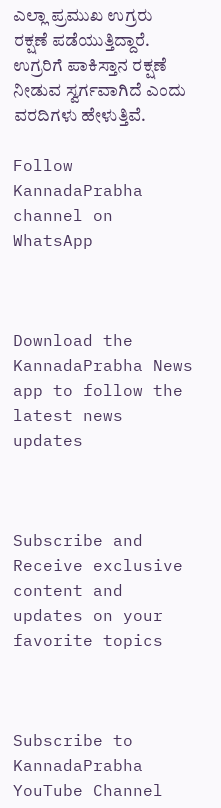ಎಲ್ಲಾ ಪ್ರಮುಖ ಉಗ್ರರು ರಕ್ಷಣೆ ಪಡೆಯುತ್ತಿದ್ದಾರೆ. ಉಗ್ರರಿಗೆ ಪಾಕಿಸ್ತಾನ ರಕ್ಷಣೆ ನೀಡುವ ಸ್ವರ್ಗವಾಗಿದೆ ಎಂದು ವರದಿಗಳು ಹೇಳುತ್ತಿವೆ.

Follow KannadaPrabha channel on WhatsApp



Download the KannadaPrabha News app to follow the latest news updates



Subscribe and Receive exclusive content and updates on your favorite topics



Subscribe to KannadaPrabha YouTube Channel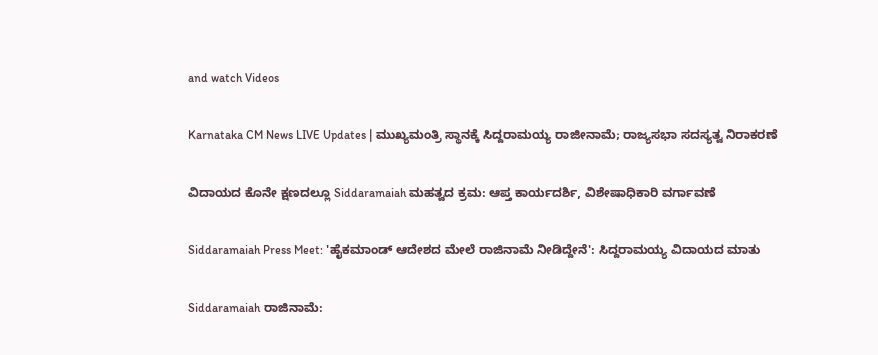and watch Videos

Karnataka CM News LIVE Updates | ಮುಖ್ಯಮಂತ್ರಿ ಸ್ಥಾನಕ್ಕೆ ಸಿದ್ದರಾಮಯ್ಯ ರಾಜೀನಾಮೆ; ರಾಜ್ಯಸಭಾ ಸದಸ್ಯತ್ವ ನಿರಾಕರಣೆ

ವಿದಾಯದ ಕೊನೇ ಕ್ಷಣದಲ್ಲೂ Siddaramaiah ಮಹತ್ವದ ಕ್ರಮ: ಆಪ್ತ ಕಾರ್ಯದರ್ಶಿ, ವಿಶೇಷಾಧಿಕಾರಿ ವರ್ಗಾವಣೆ

Siddaramaiah Press Meet: 'ಹೈಕಮಾಂಡ್ ಆದೇಶದ ಮೇಲೆ ರಾಜಿನಾಮೆ ನೀಡಿದ್ದೇನೆ': ಸಿದ್ದರಾಮಯ್ಯ ವಿದಾಯದ ಮಾತು

Siddaramaiah ರಾಜಿನಾಮೆ: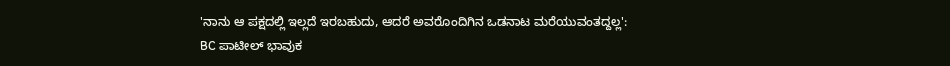'ನಾನು ಆ ಪಕ್ಷದಲ್ಲಿ ಇಲ್ಲದೆ ಇರಬಹುದು, ಆದರೆ ಅವರೊಂದಿಗಿನ ಒಡನಾಟ ಮರೆಯುವಂತದ್ದಲ್ಲ': BC ಪಾಟೀಲ್ ಭಾವುಕ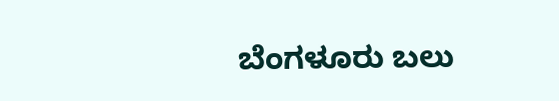ಬೆಂಗಳೂರು ಬಲು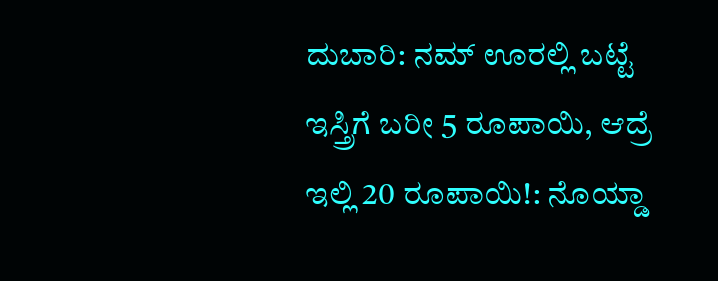ದುಬಾರಿ: ನಮ್ ಊರಲ್ಲಿ ಬಟ್ಟೆ ಇಸ್ತ್ರಿಗೆ ಬರೀ 5 ರೂಪಾಯಿ, ಆದ್ರೆ ಇಲ್ಲಿ 20 ರೂಪಾಯಿ!: ನೊಯ್ಡಾ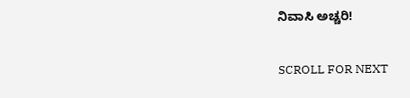ನಿವಾಸಿ ಅಚ್ಚರಿ!

SCROLL FOR NEXT